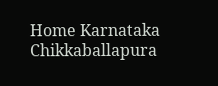Home Karnataka Chikkaballapura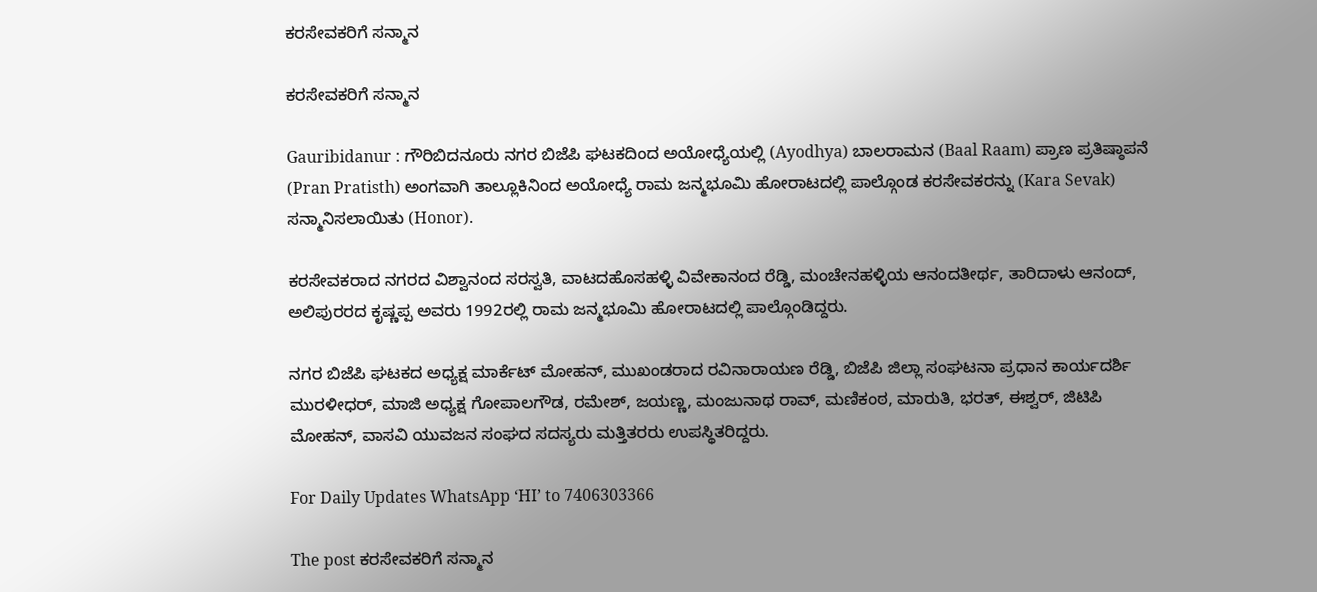ಕರಸೇವಕರಿಗೆ ಸನ್ಮಾನ

ಕರಸೇವಕರಿಗೆ ಸನ್ಮಾನ

Gauribidanur : ಗೌರಿಬಿದನೂರು ನಗರ ಬಿಜೆಪಿ ಘಟಕದಿಂದ ಅಯೋಧ್ಯೆಯಲ್ಲಿ (Ayodhya) ಬಾಲರಾಮನ (Baal Raam) ಪ್ರಾಣ ಪ್ರತಿಷ್ಠಾಪನೆ (Pran Pratisth) ಅಂಗವಾಗಿ ತಾಲ್ಲೂಕಿನಿಂದ ಅಯೋಧ್ಯೆ ರಾಮ ಜನ್ಮಭೂಮಿ ಹೋರಾಟದಲ್ಲಿ ಪಾಲ್ಗೊಂಡ ಕರಸೇವಕರನ್ನು (Kara Sevak) ಸನ್ಮಾನಿಸಲಾಯಿತು (Honor).

ಕರಸೇವಕರಾದ ನಗರದ ವಿಶ್ವಾನಂದ ಸರಸ್ವತಿ, ವಾಟದಹೊಸಹಳ್ಳಿ ವಿವೇಕಾನಂದ ರೆಡ್ಡಿ, ಮಂಚೇನಹಳ್ಳಿಯ ಆನಂದತೀರ್ಥ, ತಾರಿದಾಳು ಆನಂದ್, ಅಲಿ‍ಪುರರದ ಕೃಷ್ಣಪ್ಪ ಅವರು 1992ರಲ್ಲಿ ರಾಮ ಜನ್ಮಭೂಮಿ ಹೋರಾಟದಲ್ಲಿ ಪಾಲ್ಗೊಂಡಿದ್ದರು.

ನಗರ ಬಿಜೆಪಿ ಘಟಕದ ಅಧ್ಯಕ್ಷ ಮಾರ್ಕೆಟ್ ಮೋಹನ್, ಮುಖಂಡರಾದ ರವಿನಾರಾಯಣ ರೆಡ್ಡಿ, ಬಿಜೆಪಿ ಜಿಲ್ಲಾ ಸಂಘಟನಾ ಪ್ರಧಾನ ಕಾರ್ಯದರ್ಶಿ ಮುರಳೀಧರ್, ಮಾಜಿ ಅಧ್ಯಕ್ಷ ಗೋಪಾಲಗೌಡ, ರಮೇಶ್, ಜಯಣ್ಣ, ಮಂಜುನಾಥ ರಾವ್, ಮಣಿಕಂಠ, ಮಾರುತಿ, ಭರತ್, ಈಶ್ವರ್, ಜಿಟಿಪಿ ಮೋಹನ್, ವಾಸವಿ ಯುವಜನ ಸಂಘದ ಸದಸ್ಯರು ಮತ್ತಿತರರು ಉಪಸ್ಥಿತರಿದ್ದರು.

For Daily Updates WhatsApp ‘HI’ to 7406303366

The post ಕರಸೇವಕರಿಗೆ ಸನ್ಮಾನ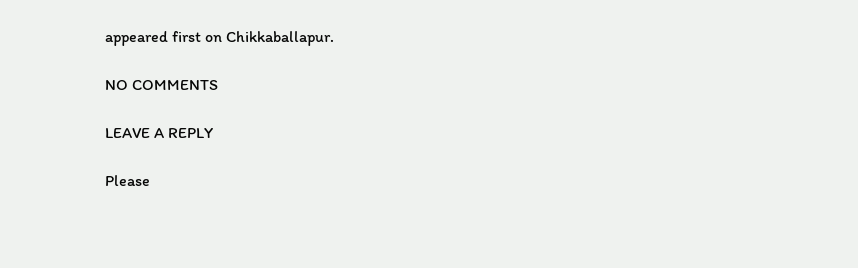appeared first on Chikkaballapur.

NO COMMENTS

LEAVE A REPLY

Please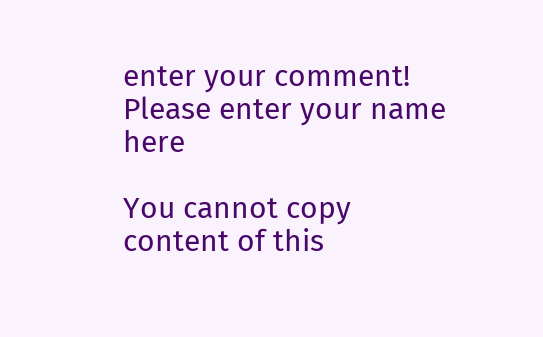enter your comment!
Please enter your name here

You cannot copy content of this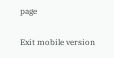page

Exit mobile version